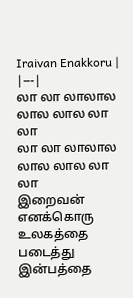Iraivan Enakkoru |
|---|
லா லா லாலால லால லால லா லா
லா லா லாலால லால லால லா லா
இறைவன் எனக்கொரு உலகத்தை படைத்து
இன்பத்தை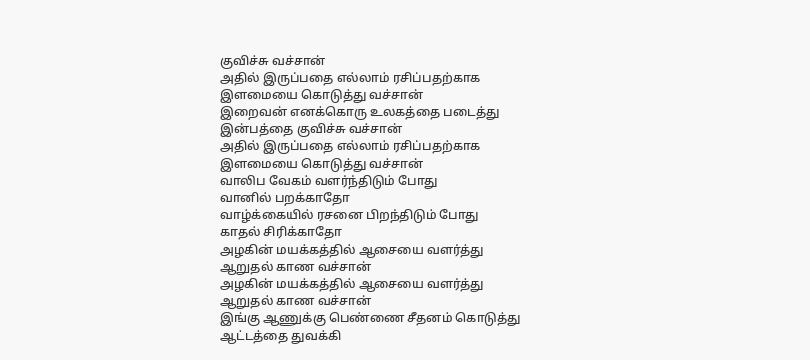குவிச்சு வச்சான்
அதில் இருப்பதை எல்லாம் ரசிப்பதற்காக
இளமையை கொடுத்து வச்சான்
இறைவன் எனக்கொரு உலகத்தை படைத்து
இன்பத்தை குவிச்சு வச்சான்
அதில் இருப்பதை எல்லாம் ரசிப்பதற்காக
இளமையை கொடுத்து வச்சான்
வாலிப வேகம் வளர்ந்திடும் போது
வானில் பறக்காதோ
வாழ்க்கையில் ரசனை பிறந்திடும் போது
காதல் சிரிக்காதோ
அழகின் மயக்கத்தில் ஆசையை வளர்த்து
ஆறுதல் காண வச்சான்
அழகின் மயக்கத்தில் ஆசையை வளர்த்து
ஆறுதல் காண வச்சான்
இங்கு ஆணுக்கு பெண்ணை சீதனம் கொடுத்து
ஆட்டத்தை துவக்கி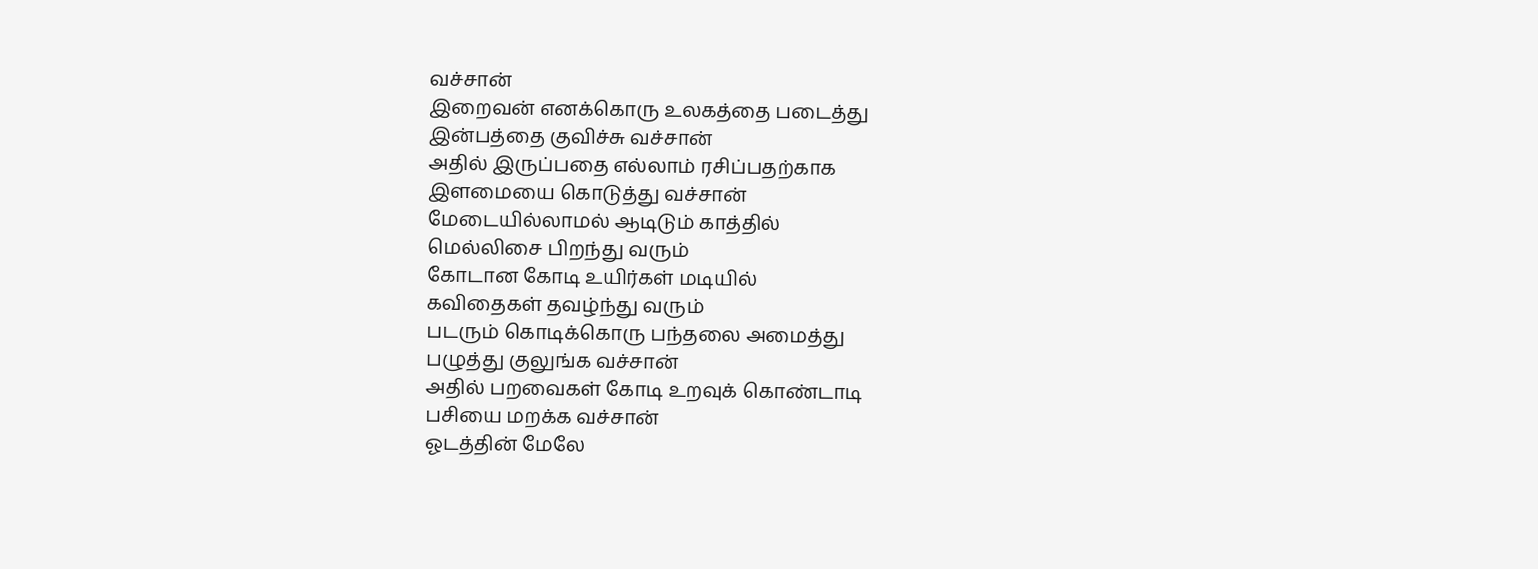வச்சான்
இறைவன் எனக்கொரு உலகத்தை படைத்து
இன்பத்தை குவிச்சு வச்சான்
அதில் இருப்பதை எல்லாம் ரசிப்பதற்காக
இளமையை கொடுத்து வச்சான்
மேடையில்லாமல் ஆடிடும் காத்தில்
மெல்லிசை பிறந்து வரும்
கோடான கோடி உயிர்கள் மடியில்
கவிதைகள் தவழ்ந்து வரும்
படரும் கொடிக்கொரு பந்தலை அமைத்து
பழுத்து குலுங்க வச்சான்
அதில் பறவைகள் கோடி உறவுக் கொண்டாடி
பசியை மறக்க வச்சான்
ஓடத்தின் மேலே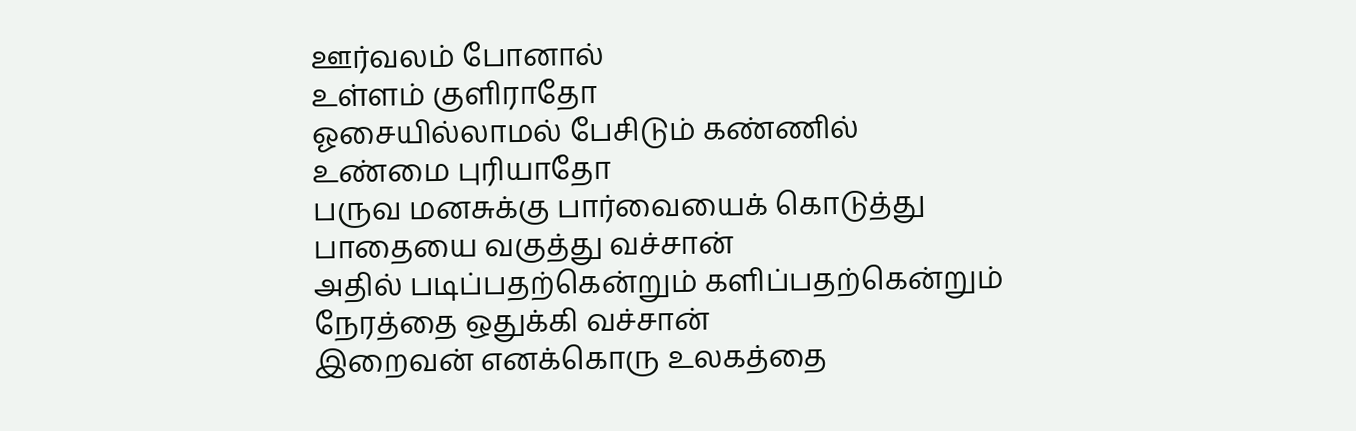ஊர்வலம் போனால்
உள்ளம் குளிராதோ
ஓசையில்லாமல் பேசிடும் கண்ணில்
உண்மை புரியாதோ
பருவ மனசுக்கு பார்வையைக் கொடுத்து
பாதையை வகுத்து வச்சான்
அதில் படிப்பதற்கென்றும் களிப்பதற்கென்றும்
நேரத்தை ஒதுக்கி வச்சான்
இறைவன் எனக்கொரு உலகத்தை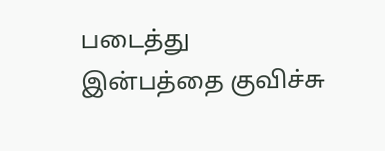படைத்து
இன்பத்தை குவிச்சு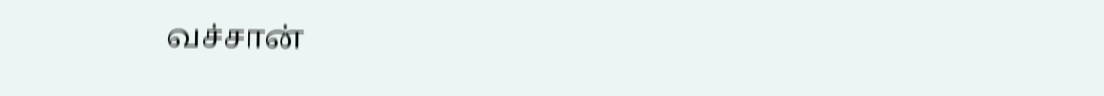வச்சான்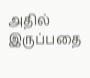அதில் இருப்பதை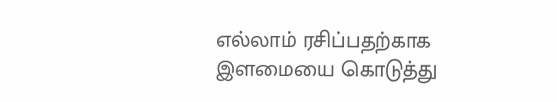எல்லாம் ரசிப்பதற்காக
இளமையை கொடுத்து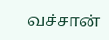வச்சான்